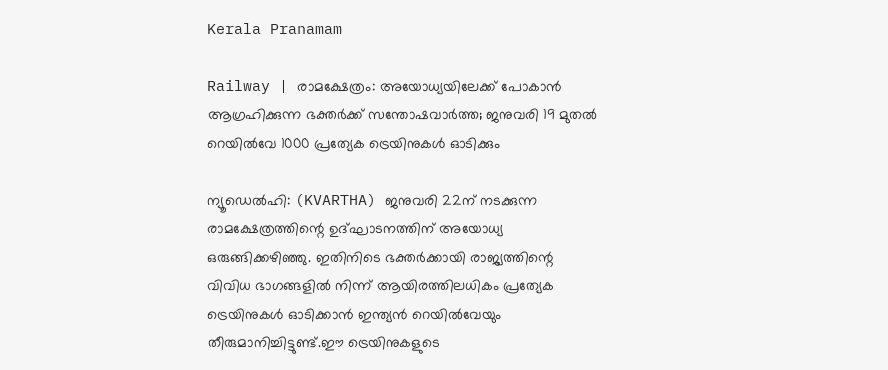Kerala Pranamam

Railway | രാമക്ഷേത്രം: അയോധ്യയിലേക്ക് പോകാന്‍ ആഗ്രഹിക്കുന്ന ഭക്തര്‍ക്ക് സന്തോഷവാര്‍ത്ത; ജനുവരി 19 മുതല്‍ റെയില്‍വേ 1000 പ്രത്യേക ട്രെയിനുകള്‍ ഓടിക്കും

ന്യൂഡെല്‍ഹി: (KVARTHA) ജനുവരി 22ന് നടക്കുന്ന രാമക്ഷേത്രത്തിന്റെ ഉദ്ഘാടനത്തിന് അയോധ്യ ഒരുങ്ങിക്കഴിഞ്ഞു. ഇതിനിടെ ഭക്തര്‍ക്കായി രാജ്യത്തിന്റെ വിവിധ ഭാഗങ്ങളില്‍ നിന്ന് ആയിരത്തിലധികം പ്രത്യേക ട്രെയിനുകള്‍ ഓടിക്കാന്‍ ഇന്ത്യന്‍ റെയില്‍വേയും തീരുമാനിച്ചിട്ടുണ്ട്.ഈ ട്രെയിനുകളുടെ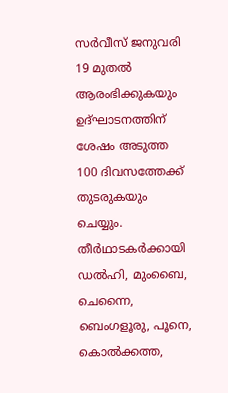സര്‍വീസ് ജനുവരി 19 മുതല്‍ ആരംഭിക്കുകയും ഉദ്ഘാടനത്തിന് ശേഷം അടുത്ത 100 ദിവസത്തേക്ക് തുടരുകയും ചെയ്യും. തീര്‍ഥാടകര്‍ക്കായി ഡല്‍ഹി, മുംബൈ, ചെന്നൈ, ബെംഗളൂരു, പൂനെ, കൊല്‍ക്കത്ത,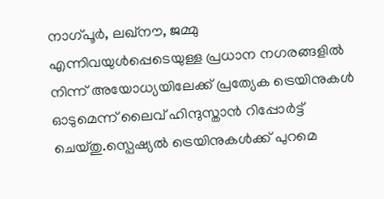നാഗ്പൂര്‍, ലഖ്നൗ, ജമ്മു എന്നിവയുള്‍പ്പെടെയുള്ള പ്രധാന നഗരങ്ങളില്‍ നിന്ന് അയോധ്യയിലേക്ക് പ്രത്യേക ട്രെയിനുകള്‍ ഓടുമെന്ന് ലൈവ് ഹിന്ദുസ്താന്‍ റിപ്പോര്‍ട്ട് ചെയ്തു.സ്പെഷ്യല്‍ ട്രെയിനുകള്‍ക്ക് പുറമെ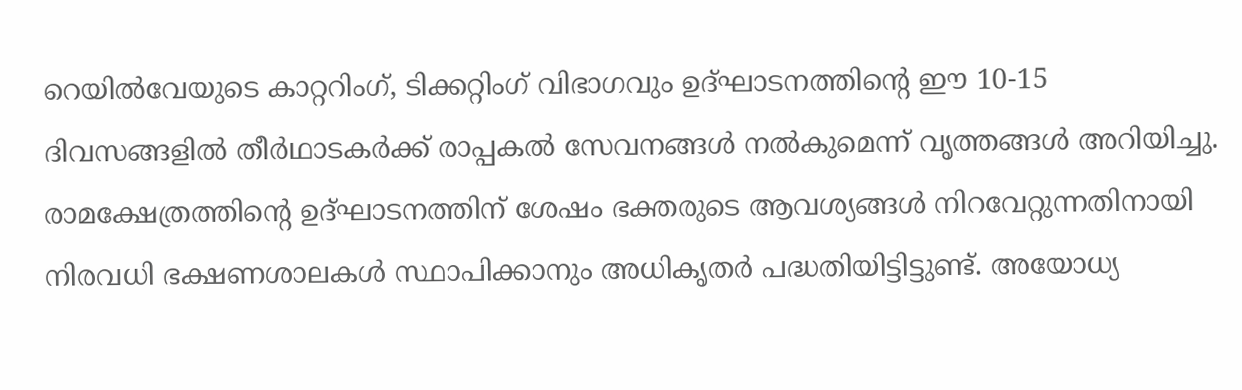റെയില്‍വേയുടെ കാറ്ററിംഗ്, ടിക്കറ്റിംഗ് വിഭാഗവും ഉദ്ഘാടനത്തിന്റെ ഈ 10-15 ദിവസങ്ങളില്‍ തീര്‍ഥാടകര്‍ക്ക് രാപ്പകല്‍ സേവനങ്ങള്‍ നല്‍കുമെന്ന് വൃത്തങ്ങള്‍ അറിയിച്ചു. രാമക്ഷേത്രത്തിന്റെ ഉദ്ഘാടനത്തിന് ശേഷം ഭക്തരുടെ ആവശ്യങ്ങള്‍ നിറവേറ്റുന്നതിനായി നിരവധി ഭക്ഷണശാലകള്‍ സ്ഥാപിക്കാനും അധികൃതര്‍ പദ്ധതിയിട്ടിട്ടുണ്ട്. അയോധ്യ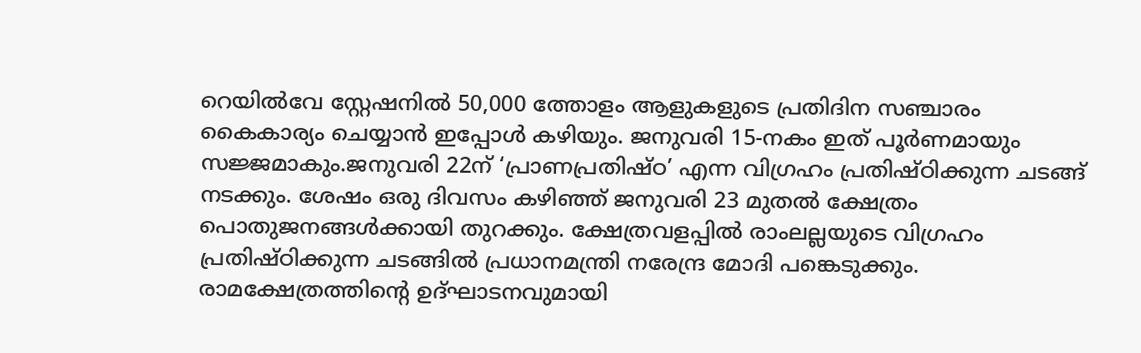റെയില്‍വേ സ്റ്റേഷനില്‍ 50,000 ത്തോളം ആളുകളുടെ പ്രതിദിന സഞ്ചാരം കൈകാര്യം ചെയ്യാന്‍ ഇപ്പോള്‍ കഴിയും. ജനുവരി 15-നകം ഇത് പൂര്‍ണമായും സജ്ജമാകും.ജനുവരി 22ന് ‘പ്രാണപ്രതിഷ്ഠ’ എന്ന വിഗ്രഹം പ്രതിഷ്ഠിക്കുന്ന ചടങ്ങ് നടക്കും. ശേഷം ഒരു ദിവസം കഴിഞ്ഞ് ജനുവരി 23 മുതല്‍ ക്ഷേത്രം പൊതുജനങ്ങള്‍ക്കായി തുറക്കും. ക്ഷേത്രവളപ്പില്‍ രാംലല്ലയുടെ വിഗ്രഹം പ്രതിഷ്ഠിക്കുന്ന ചടങ്ങില്‍ പ്രധാനമന്ത്രി നരേന്ദ്ര മോദി പങ്കെടുക്കും. രാമക്ഷേത്രത്തിന്റെ ഉദ്ഘാടനവുമായി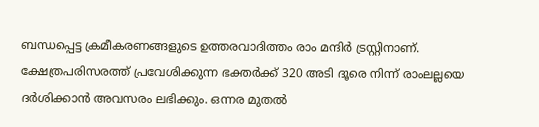ബന്ധപ്പെട്ട ക്രമീകരണങ്ങളുടെ ഉത്തരവാദിത്തം രാം മന്ദിര്‍ ട്രസ്റ്റിനാണ്. ക്ഷേത്രപരിസരത്ത് പ്രവേശിക്കുന്ന ഭക്തര്‍ക്ക് 320 അടി ദൂരെ നിന്ന് രാംലല്ലയെ ദര്‍ശിക്കാന്‍ അവസരം ലഭിക്കും. ഒന്നര മുതല്‍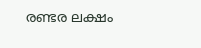രണ്ടര ലക്ഷം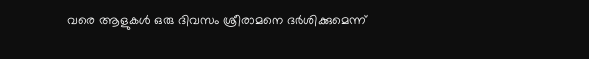വരെ ആളുകള്‍ ഒരു ദിവസം ശ്രീരാമനെ ദര്‍ശിക്കുമെന്ന്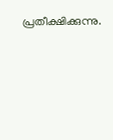പ്രതീക്ഷിക്കുന്നു.